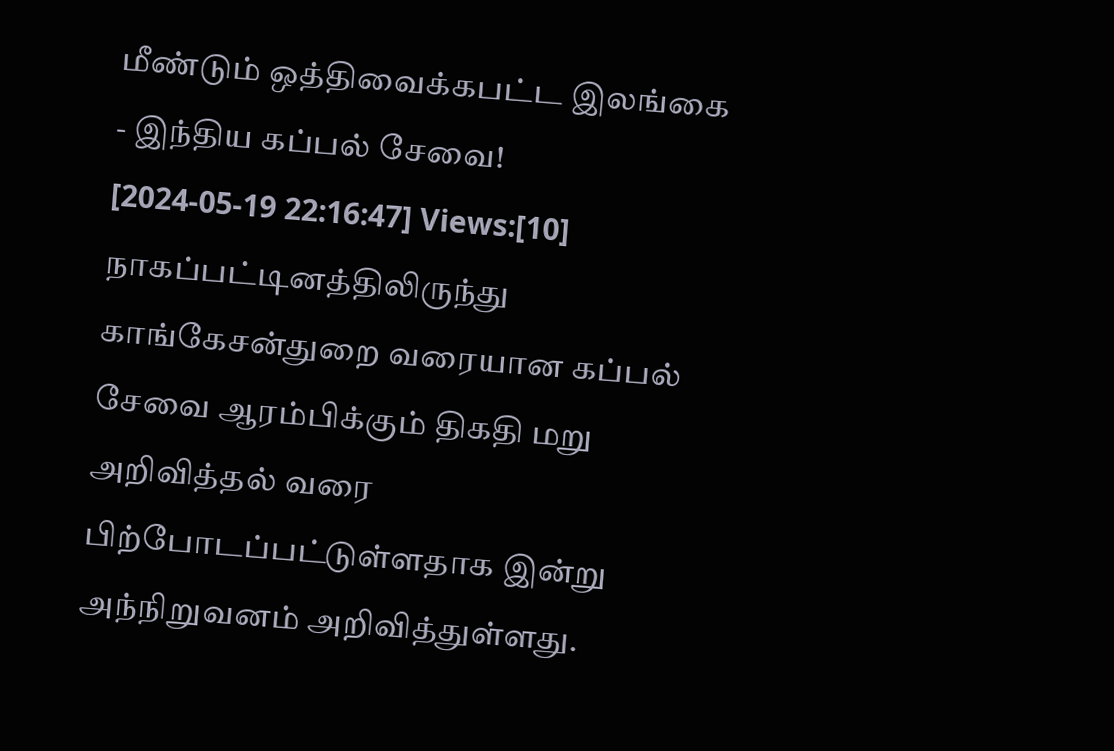மீண்டும் ஒத்திவைக்கபட்ட இலங்கை - இந்திய கப்பல் சேவை!
[2024-05-19 22:16:47] Views:[10]
நாகப்பட்டினத்திலிருந்து காங்கேசன்துறை வரையான கப்பல் சேவை ஆரம்பிக்கும் திகதி மறு அறிவித்தல் வரை பிற்போடப்பட்டுள்ளதாக இன்று அந்நிறுவனம் அறிவித்துள்ளது.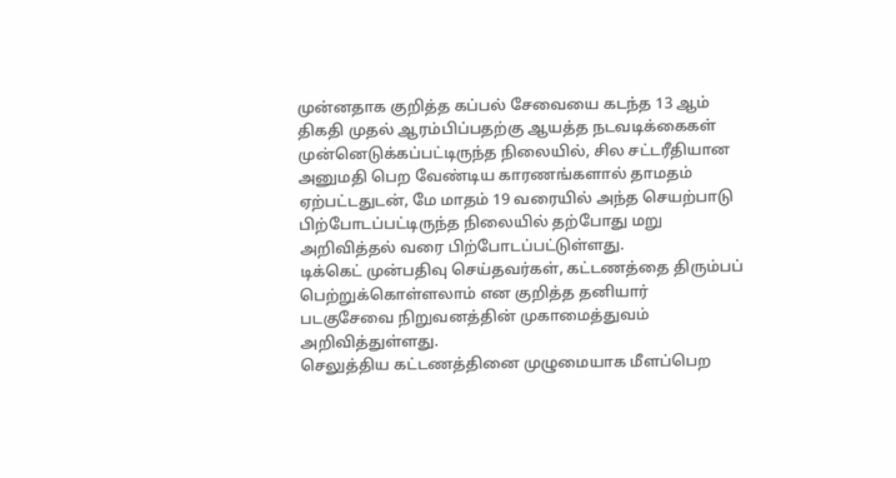முன்னதாக குறித்த கப்பல் சேவையை கடந்த 13 ஆம் திகதி முதல் ஆரம்பிப்பதற்கு ஆயத்த நடவடிக்கைகள் முன்னெடுக்கப்பட்டிருந்த நிலையில், சில சட்டரீதியான அனுமதி பெற வேண்டிய காரணங்களால் தாமதம் ஏற்பட்டதுடன், மே மாதம் 19 வரையில் அந்த செயற்பாடு பிற்போடப்பட்டிருந்த நிலையில் தற்போது மறு அறிவித்தல் வரை பிற்போடப்பட்டுள்ளது.
டிக்கெட் முன்பதிவு செய்தவர்கள், கட்டணத்தை திரும்பப் பெற்றுக்கொள்ளலாம் என குறித்த தனியார் படகுசேவை நிறுவனத்தின் முகாமைத்துவம் அறிவித்துள்ளது.
செலுத்திய கட்டணத்தினை முழுமையாக மீளப்பெற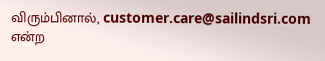விரும்பினால், customer.care@sailindsri.com என்ற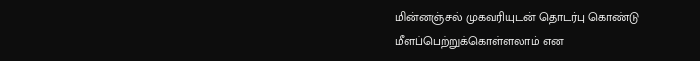மின்னஞ்சல் முகவரியுடன் தொடர்பு கொண்டு மீளப்பெற்றுக்கொள்ளலாம் என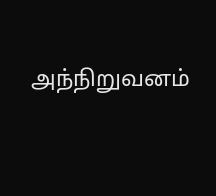அந்நிறுவனம்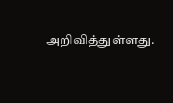அறிவித்துள்ளது.